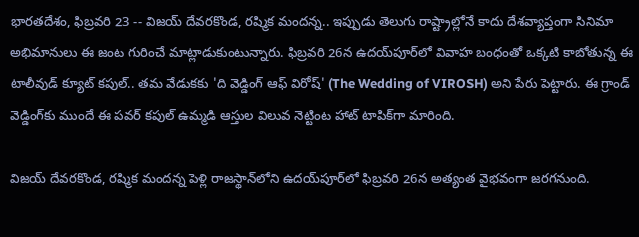భారతదేశం, ఫిబ్రవరి 23 -- విజయ్ దేవరకొండ, రష్మిక మందన్న.. ఇప్పుడు తెలుగు రాష్ట్రాల్లోనే కాదు దేశవ్యాప్తంగా సినిమా అభిమానులు ఈ జంట గురించే మాట్లాడుకుంటున్నారు. ఫిబ్రవరి 26న ఉదయ్‌పూర్‌లో వివాహ బంధంతో ఒక్కటి కాబోతున్న ఈ టాలీవుడ్ క్యూట్ కపుల్.. తమ వేడుకకు 'ది వెడ్డింగ్ ఆఫ్ విరోష్' (The Wedding of VIROSH) అని పేరు పెట్టారు. ఈ గ్రాండ్ వెడ్డింగ్‌కు ముందే ఈ పవర్ కపుల్ ఉమ్మడి ఆస్తుల విలువ నెట్టింట హాట్ టాపిక్‌గా మారింది.

విజయ్ దేవరకొండ, రష్మిక మందన్న పెళ్లి రాజస్థాన్‌లోని ఉదయ్‌పూర్‌లో ఫిబ్రవరి 26న అత్యంత వైభవంగా జరగనుంది.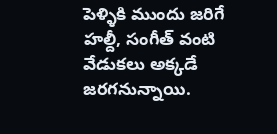పెళ్ళికి ముందు జరిగే హల్దీ, సంగీత్ వంటి వేడుకలు అక్కడే జరగనున్నాయి.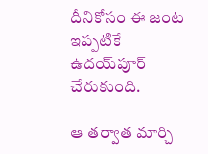దీనికోసం ఈ జంట ఇప్పటికే ఉదయ్‌పూర్ చేరుకుంది.

ఆ తర్వాత మార్చి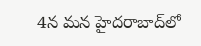4న మన హైదరాబాద్‌లో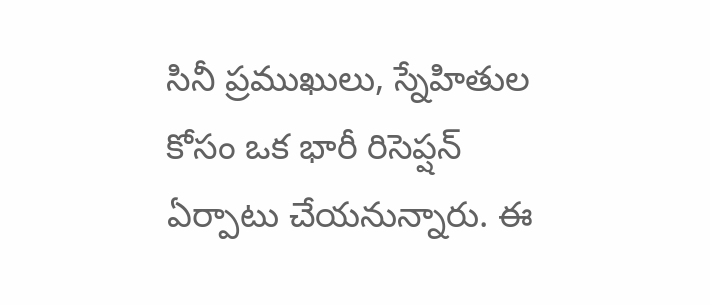సినీ ప్రముఖులు, స్నేహితుల కోసం ఒక భారీ రిసెప్షన్ ఏర్పాటు చేయనున్నారు. ఈ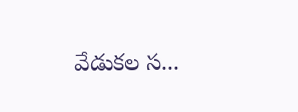వేడుకల స...